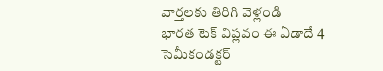వార్తలకు తిరిగి వెళ్లండి
భారత టెక్ విప్లవం ఈ ఏడాదే 4 సెమీకండక్టర్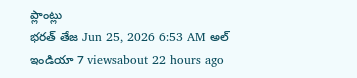ప్లాంట్లు
భరత్ తేజ Jun 25, 2026 6:53 AM అల్ ఇండియా 7 viewsabout 22 hours ago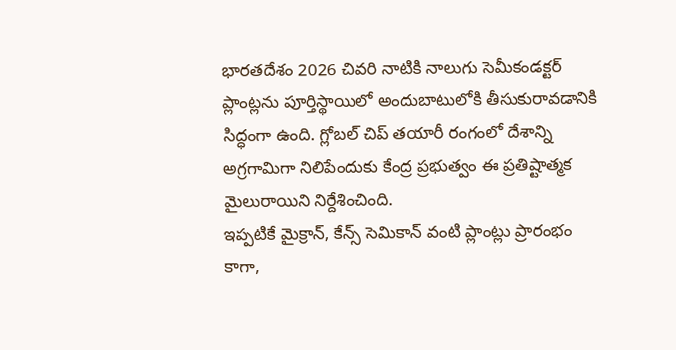భారతదేశం 2026 చివరి నాటికి నాలుగు సెమీకండక్టర్ ప్లాంట్లను పూర్తిస్థాయిలో అందుబాటులోకి తీసుకురావడానికి సిద్ధంగా ఉంది. గ్లోబల్ చిప్ తయారీ రంగంలో దేశాన్ని అగ్రగామిగా నిలిపేందుకు కేంద్ర ప్రభుత్వం ఈ ప్రతిష్టాత్మక మైలురాయిని నిర్దేశించింది.
ఇప్పటికే మైక్రాన్, కేన్స్ సెమికాన్ వంటి ప్లాంట్లు ప్రారంభం కాగా,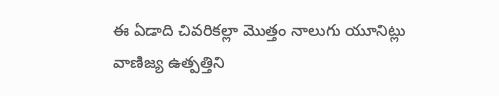ఈ ఏడాది చివరికల్లా మొత్తం నాలుగు యూనిట్లు వాణిజ్య ఉత్పత్తిని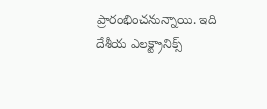ప్రారంభించనున్నాయి. ఇది దేశీయ ఎలక్ట్రానిక్స్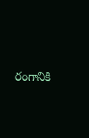రంగానికి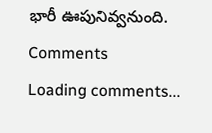భారీ ఊపునివ్వనుంది.
Comments
Loading comments...